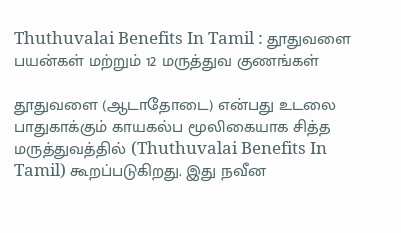Thuthuvalai Benefits In Tamil : தூதுவளை பயன்கள் மற்றும் 12 மருத்துவ குணங்கள்

தூதுவளை (ஆடாதோடை) என்பது உடலை பாதுகாக்கும் காயகல்ப மூலிகையாக சித்த மருத்துவத்தில் (Thuthuvalai Benefits In Tamil) கூறப்படுகிறது. இது நவீன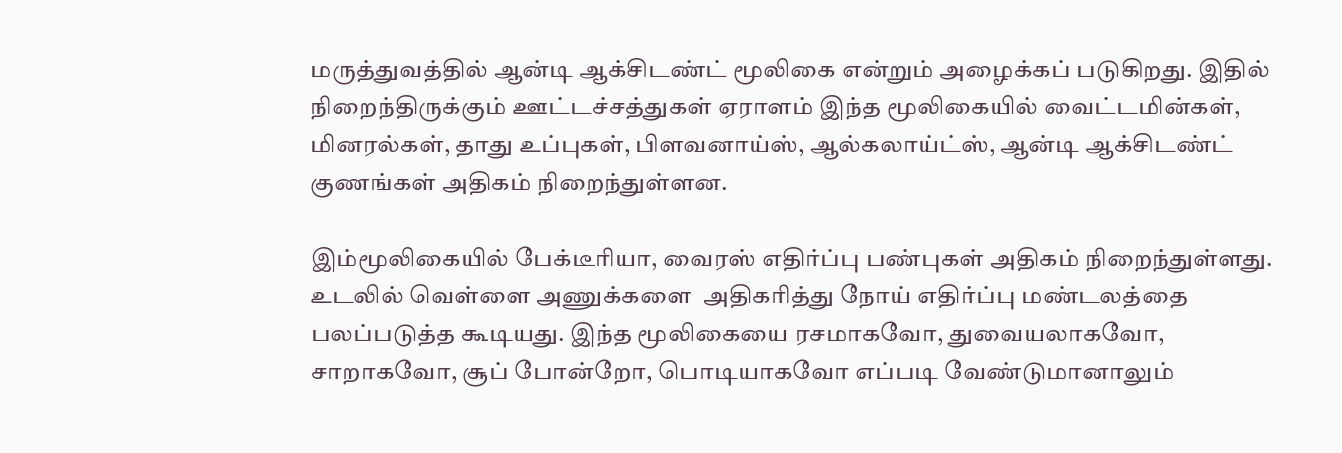மருத்துவத்தில் ஆன்டி ஆக்சிடண்ட் மூலிகை என்றும் அழைக்கப் படுகிறது. இதில் நிறைந்திருக்கும் ஊட்டச்சத்துகள் ஏராளம் இந்த மூலிகையில் வைட்டமின்கள், மினரல்கள், தாது உப்புகள், பிளவனாய்ஸ், ஆல்கலாய்ட்ஸ், ஆன்டி ஆக்சிடண்ட் குணங்கள் அதிகம் நிறைந்துள்ளன.

இம்மூலிகையில் பேக்டீரியா, வைரஸ் எதிர்ப்பு பண்புகள் அதிகம் நிறைந்துள்ளது. உடலில் வெள்ளை அணுக்களை  அதிகரித்து நோய் எதிர்ப்பு மண்டலத்தை பலப்படுத்த கூடியது. இந்த மூலிகையை ரசமாகவோ, துவையலாகவோ, சாறாகவோ, சூப் போன்றோ, பொடியாகவோ எப்படி வேண்டுமானாலும்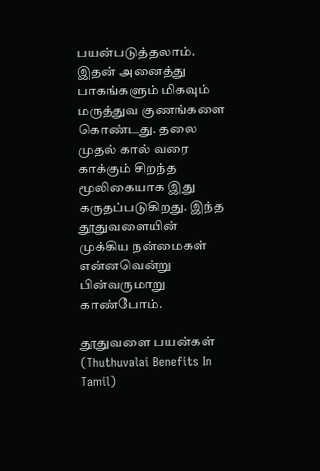பயன்படுத்தலாம். இதன் அனைத்து பாகங்களும் மிகவும் மருத்துவ குணங்களை கொண்டது. தலை முதல் கால் வரை காக்கும் சிறந்த மூலிகையாக இது கருதப்படுகிறது. இந்த தூதுவளையின் முக்கிய நன்மைகள் என்னவென்று பின்வருமாறு காண்போம்.

தூதுவளை பயன்கள் (Thuthuvalai Benefits In Tamil)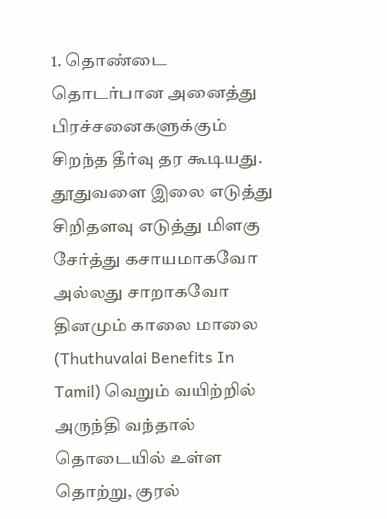1. தொண்டை தொடர்பான அனைத்து பிரச்சனைகளுக்கும் சிறந்த தீர்வு தர கூடியது. தூதுவளை இலை எடுத்து சிறிதளவு எடுத்து மிளகு சேர்த்து கசாயமாகவோ அல்லது சாறாகவோ தினமும் காலை மாலை (Thuthuvalai Benefits In Tamil) வெறும் வயிற்றில் அருந்தி வந்தால் தொடையில் உள்ள தொற்று, குரல்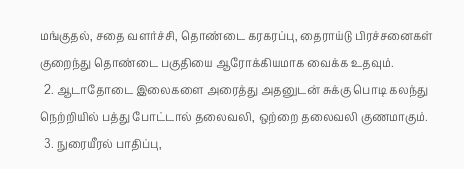மங்குதல், சதை வளர்ச்சி, தொண்டை கரகரப்பு, தைராய்டு பிரச்சனைகள் குறைந்து தொண்டை பகுதியை ஆரோக்கியமாக வைக்க உதவும்.
  2. ஆடாதோடை இலைகளை அரைத்து அதனுடன் சுக்கு பொடி கலந்து நெற்றியில் பத்து போட்டால் தலைவலி, ஒற்றை தலைவலி குணமாகும்.
  3. நுரையீரல் பாதிப்பு,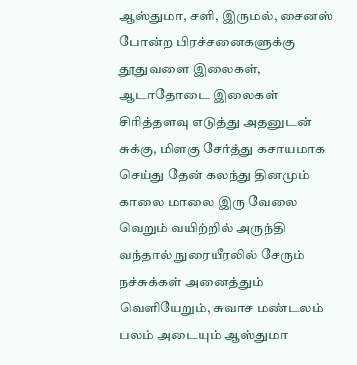ஆஸ்துமா, சளி, இருமல், சைனஸ் போன்ற பிரச்சனைகளுக்கு தூதுவளை இலைகள், ஆடாதோடை இலைகள் சிரித்தளவு எடுத்து அதனுடன் சுக்கு, மிளகு சேர்த்து கசாயமாக செய்து தேன் கலந்து தினமும் காலை மாலை இரு வேலை வெறும் வயிற்றில் அருந்தி வந்தால் நுரையீரலில் சேரும் நச்சுக்கள் அனைத்தும் வெளியேறும், சுவாச மண்டலம் பலம் அடையும் ஆஸ்துமா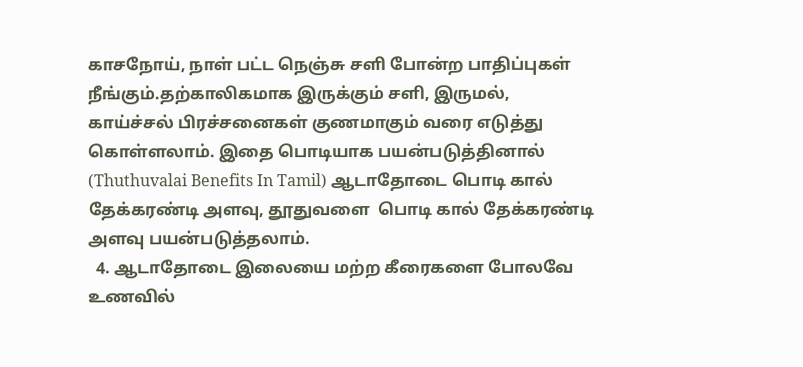காசநோய், நாள் பட்ட நெஞ்சு சளி போன்ற பாதிப்புகள் நீங்கும்.தற்காலிகமாக இருக்கும் சளி, இருமல், காய்ச்சல் பிரச்சனைகள் குணமாகும் வரை எடுத்து கொள்ளலாம். இதை பொடியாக பயன்படுத்தினால் (Thuthuvalai Benefits In Tamil) ஆடாதோடை பொடி கால் தேக்கரண்டி அளவு, தூதுவளை  பொடி கால் தேக்கரண்டி அளவு பயன்படுத்தலாம்.
  4. ஆடாதோடை இலையை மற்ற கீரைகளை போலவே உணவில்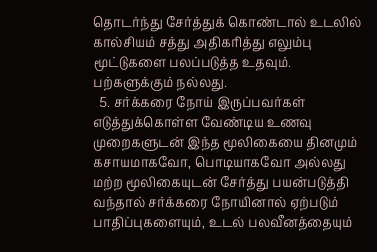தொடர்ந்து சேர்த்துக் கொண்டால் உடலில் கால்சியம் சத்து அதிகரித்து எலும்பு மூட்டுகளை பலப்படுத்த உதவும். பற்களுக்கும் நல்லது.
  5. சர்க்கரை நோய் இருப்பவர்கள் எடுத்துக்கொள்ள வேண்டிய உணவு முறைகளுடன் இந்த மூலிகையை தினமும் கசாயமாகவோ, பொடியாகவோ அல்லது மற்ற மூலிகையுடன் சேர்த்து பயன்படுத்தி வந்தால் சர்க்கரை நோயினால் ஏற்படும் பாதிப்புகளையும், உடல் பலவீனத்தையும்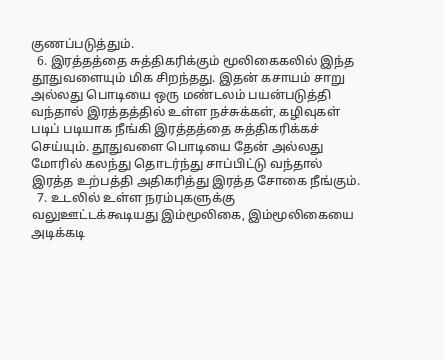குணப்படுத்தும்.
  6. இரத்தத்தை சுத்திகரிக்கும் மூலிகைகலில் இந்த தூதுவளையும் மிக சிறந்தது. இதன் கசாயம் சாறு அல்லது பொடியை ஒரு மண்டலம் பயன்படுத்தி வந்தால் இரத்தத்தில் உள்ள நச்சுக்கள், கழிவுகள் படிப் படியாக நீங்கி இரத்தத்தை சுத்திகரிக்கச் செய்யும். தூதுவளை பொடியை தேன் அல்லது மோரில் கலந்து தொடர்ந்து சாப்பிட்டு வந்தால் இரத்த உற்பத்தி அதிகரித்து இரத்த சோகை நீங்கும்.
  7. உடலில் உள்ள நரம்புகளுக்கு வலுஊட்டக்கூடியது இம்மூலிகை, இம்மூலிகையை அடிக்கடி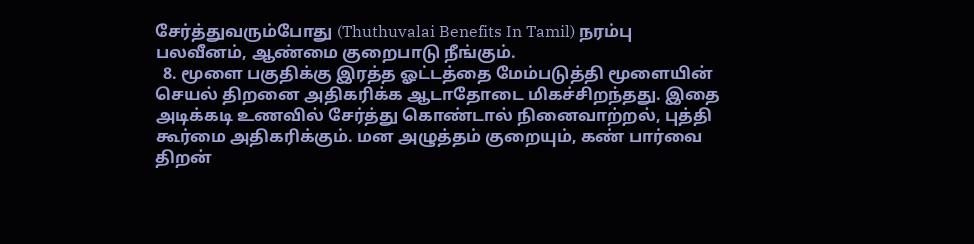சேர்த்துவரும்போது (Thuthuvalai Benefits In Tamil) நரம்பு பலவீனம், ஆண்மை குறைபாடு நீங்கும்.
  8. மூளை பகுதிக்கு இரத்த ஓட்டத்தை மேம்படுத்தி மூளையின் செயல் திறனை அதிகரிக்க ஆடாதோடை மிகச்சிறந்தது. இதை அடிக்கடி உணவில் சேர்த்து கொண்டால் நினைவாற்றல், புத்தி கூர்மை அதிகரிக்கும். மன அழுத்தம் குறையும், கண் பார்வை திறன்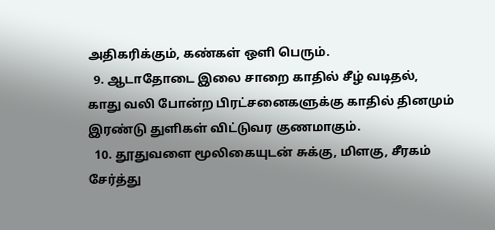அதிகரிக்கும், கண்கள் ஒளி பெரும்.
  9. ஆடாதோடை இலை சாறை காதில் சீழ் வடிதல், காது வலி போன்ற பிரட்சனைகளுக்கு காதில் தினமும் இரண்டு துளிகள் விட்டுவர குணமாகும்.
  10. தூதுவளை மூலிகையுடன் சுக்கு, மிளகு, சீரகம் சேர்த்து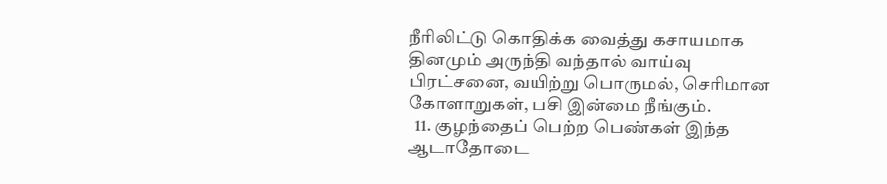நீரிலிட்டு கொதிக்க வைத்து கசாயமாக தினமும் அருந்தி வந்தால் வாய்வு பிரட்சனை, வயிற்று பொருமல், செரிமான கோளாறுகள், பசி இன்மை நீங்கும்.
  11. குழந்தைப் பெற்ற பெண்கள் இந்த ஆடாதோடை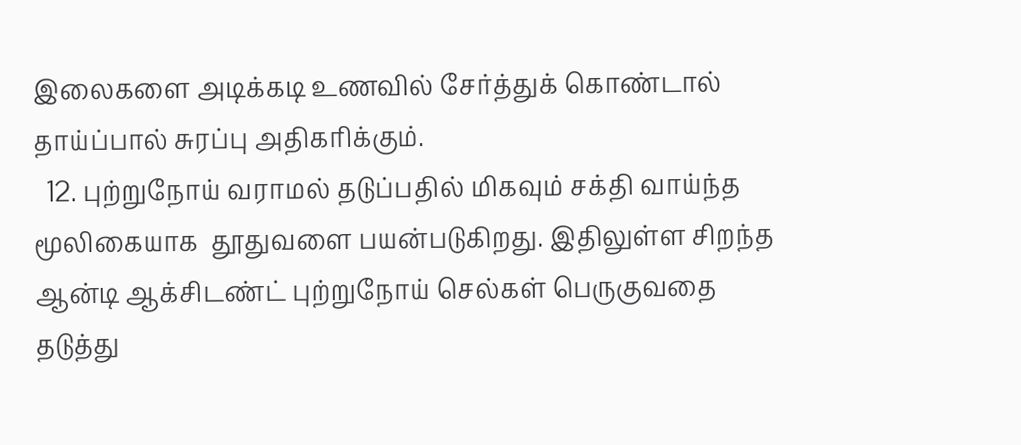இலைகளை அடிக்கடி உணவில் சேர்த்துக் கொண்டால் தாய்ப்பால் சுரப்பு அதிகரிக்கும்.
  12. புற்றுநோய் வராமல் தடுப்பதில் மிகவும் சக்தி வாய்ந்த மூலிகையாக  தூதுவளை பயன்படுகிறது. இதிலுள்ள சிறந்த ஆன்டி ஆக்சிடண்ட் புற்றுநோய் செல்கள் பெருகுவதை தடுத்து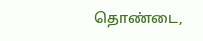தொண்டை,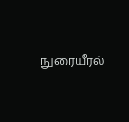நுரையீரல்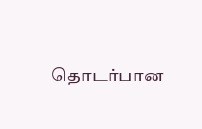தொடர்பான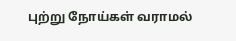புற்று நோய்கள் வராமல்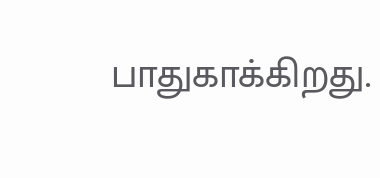பாதுகாக்கிறது.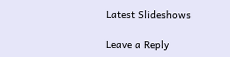Latest Slideshows

Leave a Reply